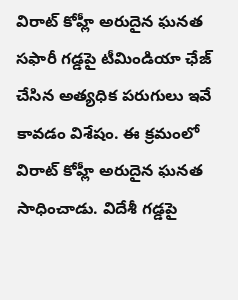విరాట్ కోహ్లీ అరుదైన ఘనత
సఫారీ గడ్డపై టీమిండియా ఛేజ్ చేసిన అత్యధిక పరుగులు ఇవే కావడం విశేషం. ఈ క్రమంలో విరాట్ కోహ్లీ అరుదైన ఘనత సాధించాడు. విదేశీ గడ్డపై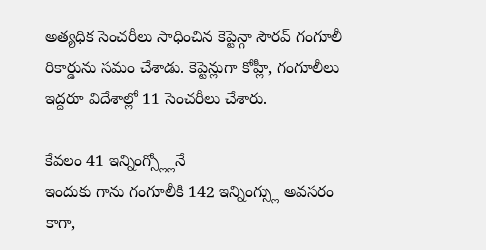అత్యధిక సెంచరీలు సాధించిన కెప్టెన్గా సౌరవ్ గంగూలీ రికార్డును సమం చేశాడు. కెప్టెన్లుగా కోహ్లీ, గంగూలీలు ఇద్దరూ విదేశాల్లో 11 సెంచరీలు చేశారు.

కేవలం 41 ఇన్నింగ్స్ల్లోనే
ఇందుకు గాను గంగూలీకి 142 ఇన్నింగ్స్లు అవసరం కాగా,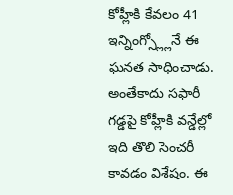కోహ్లీకి కేవలం 41 ఇన్నింగ్స్ల్లోనే ఈ ఘనత సాధించాడు. అంతేకాదు సఫారీ గడ్డపై కోహ్లీకి వన్డేల్లో ఇది తొలి సెంచరీ కావడం విశేషం. ఈ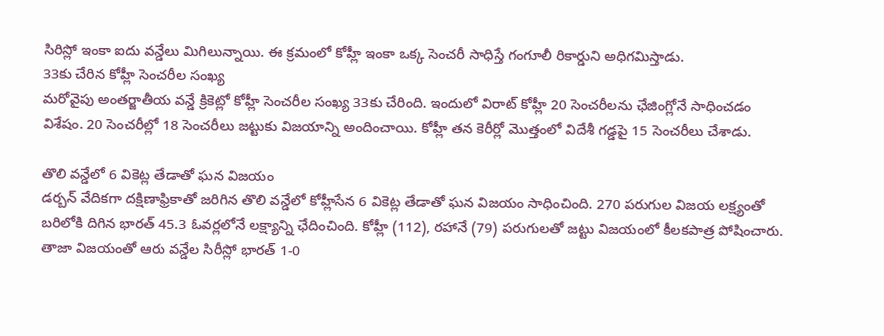సిరిస్లో ఇంకా ఐదు వన్డేలు మిగిలున్నాయి. ఈ క్రమంలో కోహ్లీ ఇంకా ఒక్క సెంచరీ సాధిస్తే గంగూలీ రికార్డుని అధిగమిస్తాడు.
33కు చేరిన కోహ్లీ సెంచరీల సంఖ్య
మరోవైపు అంతర్జాతీయ వన్డే క్రికెట్లో కోహ్లీ సెంచరీల సంఖ్య 33కు చేరింది. ఇందులో విరాట్ కోహ్లీ 20 సెంచరీలను ఛేజింగ్లోనే సాధించడం విశేషం. 20 సెంచరీల్లో 18 సెంచరీలు జట్టుకు విజయాన్ని అందించాయి. కోహ్లీ తన కెరీర్లో మొత్తంలో విదేశీ గడ్డపై 15 సెంచరీలు చేశాడు.

తొలి వన్డేలో 6 వికెట్ల తేడాతో ఘన విజయం
డర్బన్ వేదికగా దక్షిణాఫ్రికాతో జరిగిన తొలి వన్డేలో కోహ్లీసేన 6 వికెట్ల తేడాతో ఘన విజయం సాధించింది. 270 పరుగుల విజయ లక్ష్యంతో బరిలోకి దిగిన భారత్ 45.3 ఓవర్లలోనే లక్ష్యాన్ని ఛేదించింది. కోహ్లీ (112), రహానే (79) పరుగులతో జట్టు విజయంలో కీలకపాత్ర పోషించారు. తాజా విజయంతో ఆరు వన్డేల సిరీస్లో భారత్ 1-0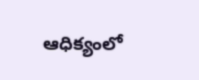ఆధిక్యంలో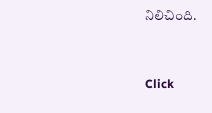నిలిచింది.


Click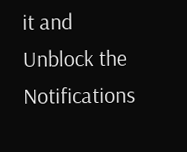it and Unblock the Notifications